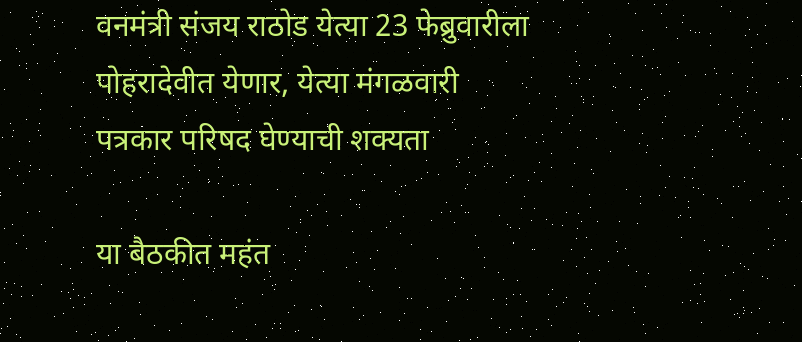वनमंत्री संजय राठोड येत्या 23 फेब्रुवारीला पोहरादेवीत येणार, येत्या मंगळवारी पत्रकार परिषद घेण्याची शक्यता

या बैठकीत महंत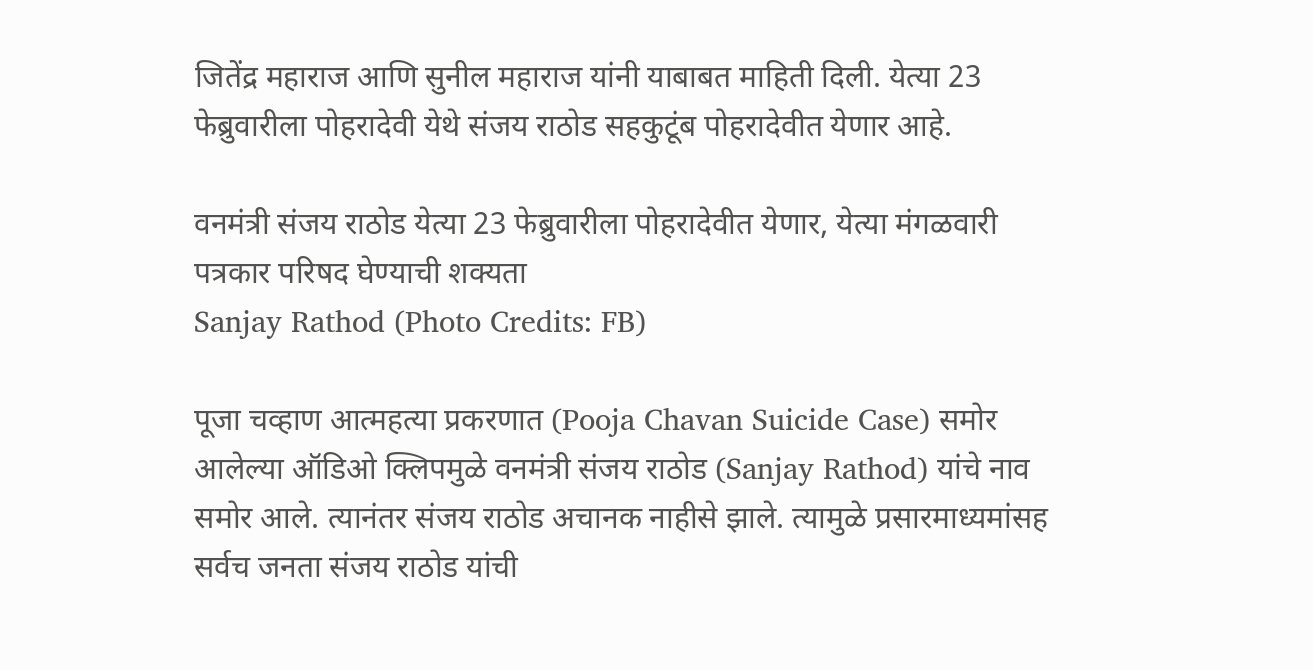जितेंद्र महाराज आणि सुनील महाराज यांनी याबाबत माहिती दिली. येत्या 23 फेब्रुवारीला पोहरादेवी येथे संजय राठोड सहकुटूंब पोहरादेवीत येणार आहे.

वनमंत्री संजय राठोड येत्या 23 फेब्रुवारीला पोहरादेवीत येणार, येत्या मंगळवारी पत्रकार परिषद घेण्याची शक्यता
Sanjay Rathod (Photo Credits: FB)

पूजा चव्हाण आत्महत्या प्रकरणात (Pooja Chavan Suicide Case) समोर आलेल्या ऑडिओ क्लिपमुळे वनमंत्री संजय राठोड (Sanjay Rathod) यांचे नाव समोर आले. त्यानंतर संजय राठोड अचानक नाहीसे झाले. त्यामुळे प्रसारमाध्यमांसह सर्वच जनता संजय राठोड यांची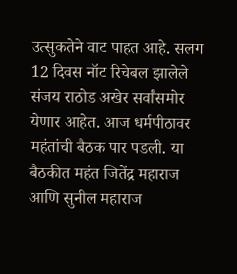उत्सुकतेने वाट पाहत आहे. सलग 12 दिवस नॉट रिचेबल झालेले संजय राठोड अखेर सर्वांसमोर येणार आहेत. आज धर्मपीठावर महंतांची बैठक पार पडली. या बैठकीत महंत जितेंद्र महाराज आणि सुनील महाराज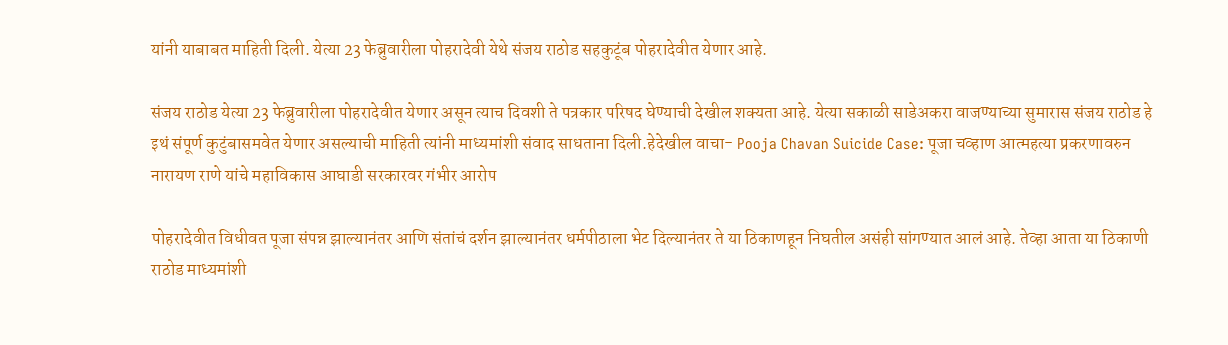यांनी याबाबत माहिती दिली. येत्या 23 फेब्रुवारीला पोहरादेवी येथे संजय राठोड सहकुटूंब पोहरादेवीत येणार आहे.

संजय राठोड येत्या 23 फेब्रुवारीला पोहरादेवीत येणार असून त्याच दिवशी ते पत्रकार परिषद घेण्याची देखील शक्यता आहे. येत्या सकाळी साडेअकरा वाजण्याच्या सुमारास संजय राठोड हे इथं संपूर्ण कुटुंबासमवेत येणार असल्याची माहिती त्यांनी माध्यमांशी संवाद साधताना दिली.हेदेखील वाचा- Pooja Chavan Suicide Case: पूजा चव्हाण आत्महत्या प्रकरणावरुन नारायण राणे यांचे महाविकास आघाडी सरकारवर गंभीर आरोप

पोहरादेवीत विधीवत पूजा संपन्न झाल्यानंतर आणि संतांचं दर्शन झाल्यानंतर धर्मपीठाला भेट दिल्यानंतर ते या ठिकाणहून निघतील असंही सांगण्यात आलं आहे. तेव्हा आता या ठिकाणी राठोड माध्यमांशी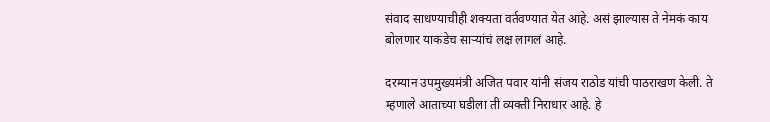संवाद साधण्याचीही शक्यता वर्तवण्यात येत आहे. असं झाल्यास ते नेमकं काय बोलणार याकडेच साऱ्यांचं लक्ष लागलं आहे.

दरम्यान उपमुख्यमंत्री अजित पवार यांनी संजय राठोड यांची पाठराखण केली. ते म्हणाले आताच्या घडीला ती व्यक्ती निराधार आहे. हे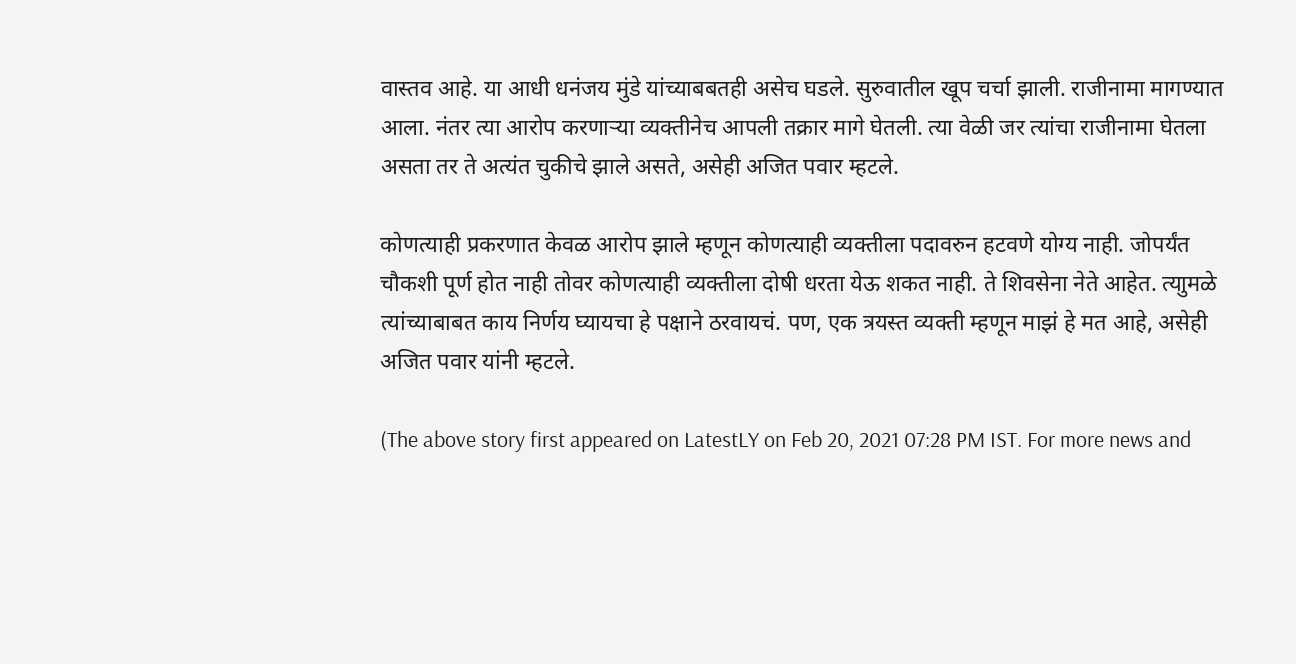वास्तव आहे. या आधी धनंजय मुंडे यांच्याबबतही असेच घडले. सुरुवातील खूप चर्चा झाली. राजीनामा मागण्यात आला. नंतर त्या आरोप करणाऱ्या व्यक्तीनेच आपली तक्रार मागे घेतली. त्या वेळी जर त्यांचा राजीनामा घेतला असता तर ते अत्यंत चुकीचे झाले असते, असेही अजित पवार म्हटले.

कोणत्याही प्रकरणात केवळ आरोप झाले म्हणून कोणत्याही व्यक्तीला पदावरुन हटवणे योग्य नाही. जोपर्यंत चौकशी पूर्ण होत नाही तोवर कोणत्याही व्यक्तीला दोषी धरता येऊ शकत नाही. ते शिवसेना नेते आहेत. त्याुमळे त्यांच्याबाबत काय निर्णय घ्यायचा हे पक्षाने ठरवायचं. पण, एक त्रयस्त व्यक्ती म्हणून माझं हे मत आहे, असेही अजित पवार यांनी म्हटले.

(The above story first appeared on LatestLY on Feb 20, 2021 07:28 PM IST. For more news and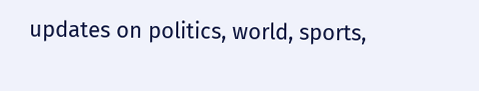updates on politics, world, sports,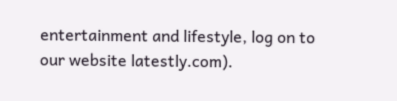entertainment and lifestyle, log on to our website latestly.com).